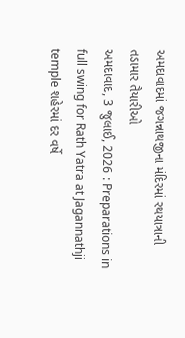અમદાવાદમાં જગન્નાથજીના મંદિરમાં રથયાત્રાની તડામાર તૈયારીઓ
અમદાવાદ, 3 જુલાઈ, 2026 : Preparations in full swing for Rath Yatra at Jagannathji temple શહેરમાં દર વર્ષે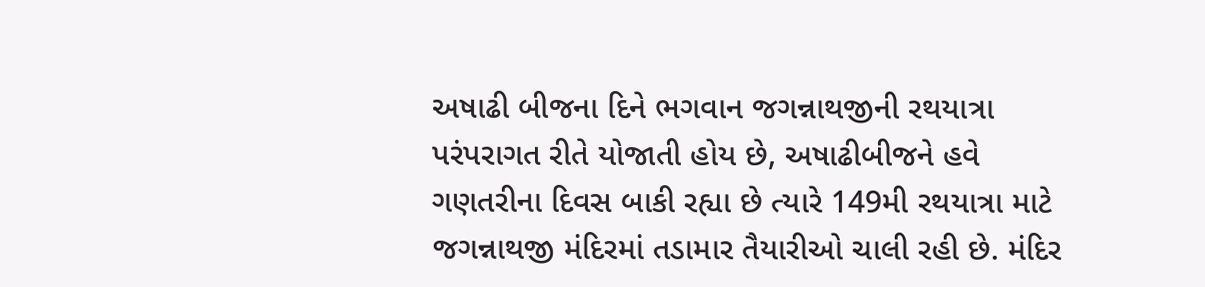અષાઢી બીજના દિને ભગવાન જગન્નાથજીની રથયાત્રા પરંપરાગત રીતે યોજાતી હોય છે, અષાઢીબીજને હવે ગણતરીના દિવસ બાકી રહ્યા છે ત્યારે 149મી રથયાત્રા માટે જગન્નાથજી મંદિરમાં તડામાર તૈયારીઓ ચાલી રહી છે. મંદિર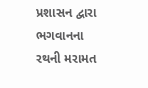પ્રશાસન દ્વારા ભગવાનના રથની મરામત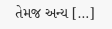તેમજ અન્ય […]